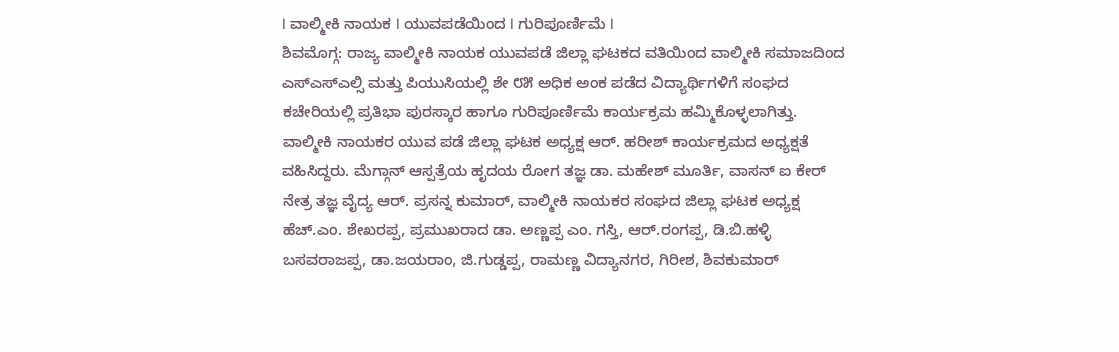I ವಾಲ್ಮೀಕಿ ನಾಯಕ I ಯುವಪಡೆಯಿಂದ I ಗುರಿಪೂರ್ಣಿಮೆ I
ಶಿವಮೊಗ್ಗ: ರಾಜ್ಯ ವಾಲ್ಮೀಕಿ ನಾಯಕ ಯುವಪಡೆ ಜಿಲ್ಲಾ ಘಟಕದ ವತಿಯಿಂದ ವಾಲ್ಮೀಕಿ ಸಮಾಜದಿಂದ ಎಸ್ಎಸ್ಎಲ್ಸಿ ಮತ್ತು ಪಿಯುಸಿಯಲ್ಲಿ ಶೇ ೮೫ ಅಧಿಕ ಅಂಕ ಪಡೆದ ವಿದ್ಯಾರ್ಥಿಗಳಿಗೆ ಸಂಘದ ಕಚೇರಿಯಲ್ಲಿ ಪ್ರತಿಭಾ ಪುರಸ್ಕಾರ ಹಾಗೂ ಗುರಿಪೂರ್ಣಿಮೆ ಕಾರ್ಯಕ್ರಮ ಹಮ್ಮಿಕೊಳ್ಳಲಾಗಿತ್ತು.
ವಾಲ್ಮೀಕಿ ನಾಯಕರ ಯುವ ಪಡೆ ಜಿಲ್ಲಾ ಘಟಕ ಅಧ್ಯಕ್ಷ ಆರ್. ಹರೀಶ್ ಕಾರ್ಯಕ್ರಮದ ಅಧ್ಯಕ್ಷತೆ ವಹಿಸಿದ್ದರು. ಮೆಗ್ಗಾನ್ ಆಸ್ಪತ್ರೆಯ ಹೃದಯ ರೋಗ ತಜ್ಞ ಡಾ. ಮಹೇಶ್ ಮೂರ್ತಿ, ವಾಸನ್ ಐ ಕೇರ್ ನೇತ್ರ ತಜ್ಞ ವೈದ್ಯ ಆರ್. ಪ್ರಸನ್ನ ಕುಮಾರ್, ವಾಲ್ಮೀಕಿ ನಾಯಕರ ಸಂಘದ ಜಿಲ್ಲಾ ಘಟಕ ಅಧ್ಯಕ್ಷ ಹೆಚ್.ಎಂ. ಶೇಖರಪ್ಪ, ಪ್ರಮುಖರಾದ ಡಾ. ಅಣ್ಣಪ್ಪ ಎಂ. ಗಸ್ತಿ, ಆರ್.ರಂಗಪ್ಪ, ಡಿ.ಬಿ.ಹಳ್ಳಿ ಬಸವರಾಜಪ್ಪ, ಡಾ.ಜಯರಾಂ, ಜಿ.ಗುಡ್ಡಪ್ಪ, ರಾಮಣ್ಣ ವಿದ್ಯಾನಗರ, ಗಿರೀಶ, ಶಿವಕುಮಾರ್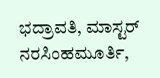ಭದ್ರಾವತಿ, ಮಾಸ್ಟರ್ ನರಸಿಂಹಮೂರ್ತಿ,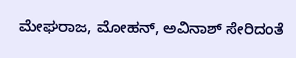ಮೇಘರಾಜ, ಮೋಹನ್, ಅವಿನಾಶ್ ಸೇರಿದಂತೆ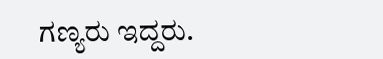ಗಣ್ಯರು ಇದ್ದರು.